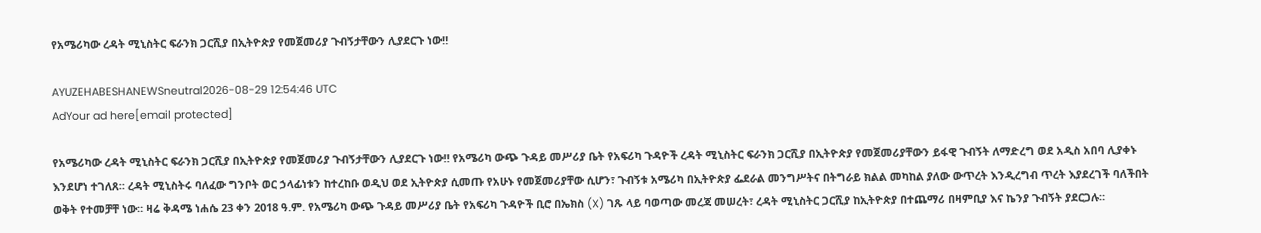የአሜሪካው ረዳት ሚኒስትር ፍራንክ ጋርሺያ በኢትዮጵያ የመጀመሪያ ጉብኝታቸውን ሊያደርጉ ነው‼

AYUZEHABESHANEWSneutral2026-08-29 12:54:46 UTC
AdYour ad here[email protected]

የአሜሪካው ረዳት ሚኒስትር ፍራንክ ጋርሺያ በኢትዮጵያ የመጀመሪያ ጉብኝታቸውን ሊያደርጉ ነው‼ የአሜሪካ ውጭ ጉዳይ መሥሪያ ቤት የአፍሪካ ጉዳዮች ረዳት ሚኒስትር ፍራንክ ጋርሺያ በኢትዮጵያ የመጀመሪያቸውን ይፋዊ ጉብኝት ለማድረግ ወደ አዲስ አበባ ሊያቀኑ እንደሆነ ተገለጸ። ረዳት ሚኒስትሩ ባለፈው ግንቦት ወር ኃላፊነቱን ከተረከቡ ወዲህ ወደ ኢትዮጵያ ሲመጡ የአሁኑ የመጀመሪያቸው ሲሆን፣ ጉብኝቱ አሜሪካ በኢትዮጵያ ፌደራል መንግሥትና በትግራይ ክልል መካከል ያለው ውጥረት እንዲረግብ ጥረት እያደረገች ባለችበት ወቅት የተመቻቸ ነው። ዛሬ ቅዳሜ ነሐሴ 23 ቀን 2018 ዓ.ም. የአሜሪካ ውጭ ጉዳይ መሥሪያ ቤት የአፍሪካ ጉዳዮች ቢሮ በኤክስ (X) ገጹ ላይ ባወጣው መረጃ መሠረት፣ ረዳት ሚኒስትር ጋርሺያ ከኢትዮጵያ በተጨማሪ በዛምቢያ እና ኬንያ ጉብኝት ያደርጋሉ።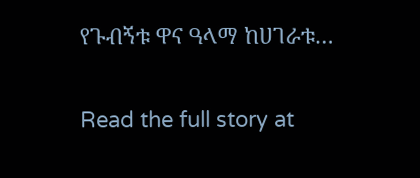የጉብኝቱ ዋና ዓላማ ከሀገራቱ…

Read the full story at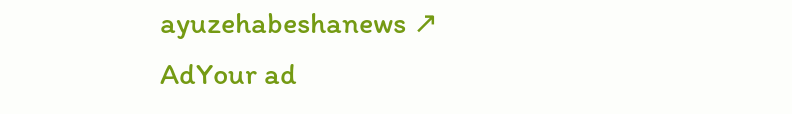ayuzehabeshanews ↗
AdYour ad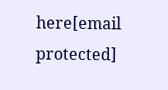here[email protected]